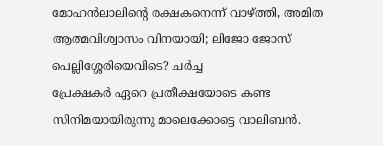മോഹൻലാലിന്റെ രക്ഷകനെന്ന് വാഴ്ത്തി, അമിത ആത്മവിശ്വാസം വിനയായി; ലിജോ ജോസ് പെല്ലിശ്ശേരിയെവിടെ? ചർച്ച
പ്രേക്ഷകർ ഏറെ പ്രതീക്ഷയോടെ കണ്ട സിനിമയായിരുന്നു മാലെക്കോട്ടെ വാലിബൻ.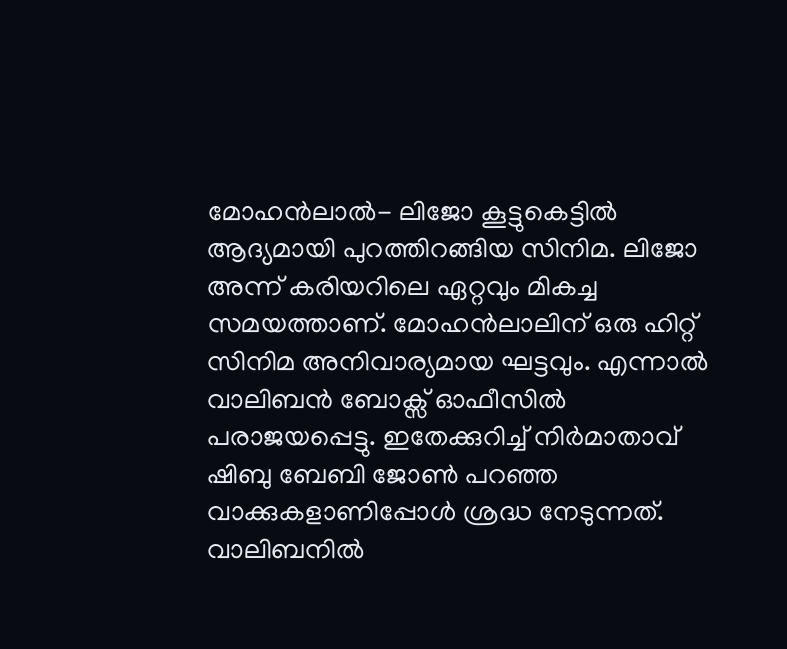മോഹൻലാൽ- ലിജോ കൂട്ടുകെട്ടിൽ ആദ്യമായി പുറത്തിറങ്ങിയ സിനിമ. ലിജോ അന്ന് കരിയറിലെ ഏറ്റവും മികച്ച സമയത്താണ്. മോഹൻലാലിന് ഒരു ഹിറ്റ് സിനിമ അനിവാര്യമായ ഘട്ടവും. എന്നാൽ വാലിബൻ ബോക്സ് ഓഫീസിൽ പരാജയപ്പെട്ടു. ഇതേക്കുറിച്ച് നിർമാതാവ് ഷിബു ബേബി ജോൺ പറഞ്ഞ വാക്കുകളാണിപ്പോൾ ശ്രദ്ധ നേടുന്നത്.
വാലിബനിൽ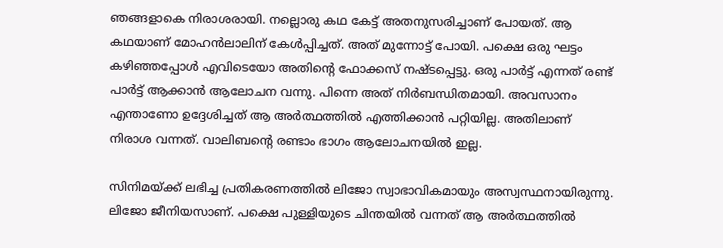ഞങ്ങളാകെ നിരാശരായി. നല്ലൊരു കഥ കേട്ട് അതനുസരിച്ചാണ് പോയത്. ആ കഥയാണ് മോഹൻലാലിന് കേൾപ്പിച്ചത്. അത് മുന്നോട്ട് പോയി. പക്ഷെ ഒരു ഘട്ടം കഴിഞ്ഞപ്പോൾ എവിടെയോ അതിന്റെ ഫോക്കസ് നഷ്ടപ്പെട്ടു. ഒരു പാർട്ട് എന്നത് രണ്ട് പാർട്ട് ആക്കാൻ ആലോചന വന്നു. പിന്നെ അത് നിർബന്ധിതമായി. അവസാനം എന്താണോ ഉദ്ദേശിച്ചത് ആ അർത്ഥത്തിൽ എത്തിക്കാൻ പറ്റിയില്ല. അതിലാണ് നിരാശ വന്നത്. വാലിബന്റെ രണ്ടാം ഭാഗം ആലോചനയിൽ ഇല്ല.

സിനിമയ്ക്ക് ലഭിച്ച പ്രതികരണത്തിൽ ലിജോ സ്വാഭാവികമായും അസ്വസ്ഥനായിരുന്നു. ലിജോ ജീനിയസാണ്. പക്ഷെ പുള്ളിയുടെ ചിന്തയിൽ വന്നത് ആ അർത്ഥത്തിൽ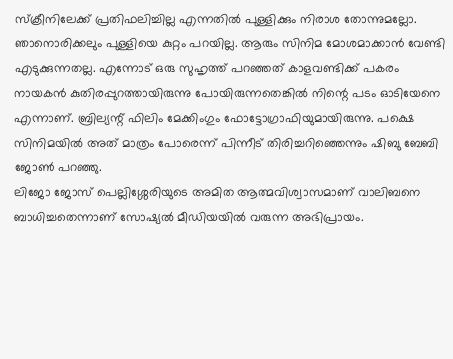സ്ക്രീനിലേക്ക് പ്രതിഫലിച്ചില്ല എന്നതിൽ പുള്ളിക്കും നിരാശ തോന്നുമല്ലോ. ഞാനൊരിക്കലും പുള്ളിയെ കുറ്റം പറയില്ല. ആരും സിനിമ മോശമാക്കാൻ വേണ്ടി എടുക്കുന്നതല്ല. എന്നോട് ഒരു സുഹൃത്ത് പറഞ്ഞത് കാളവണ്ടിക്ക് പകരം നായകൻ കുതിരപ്പുറത്തായിരുന്നു പോയിരുന്നതെങ്കിൽ നിന്റെ പടം ഓടിയേനെ എന്നാണ്. ബ്രില്യന്റ് ഫിലിം മേക്കിംഗും ഫോട്ടോഗ്രാഫിയുമായിരുന്നു. പക്ഷെ സിനിമയിൽ അത് മാത്രം പോരെന്ന് പിന്നീട് തിരിച്ചറിഞ്ഞെന്നും ഷിബു ബേബി ജോൺ പറഞ്ഞു.
ലിജോ ജോസ് പെല്ലിശ്ശേരിയുടെ അമിത ആത്മവിശ്വാസമാണ് വാലിബനെ ബാധിച്ചതെന്നാണ് സോഷ്യൽ മീഡിയയിൽ വരുന്ന അഭിപ്രായം.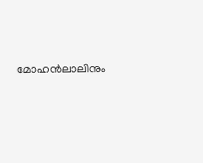മോഹൻലാലിനും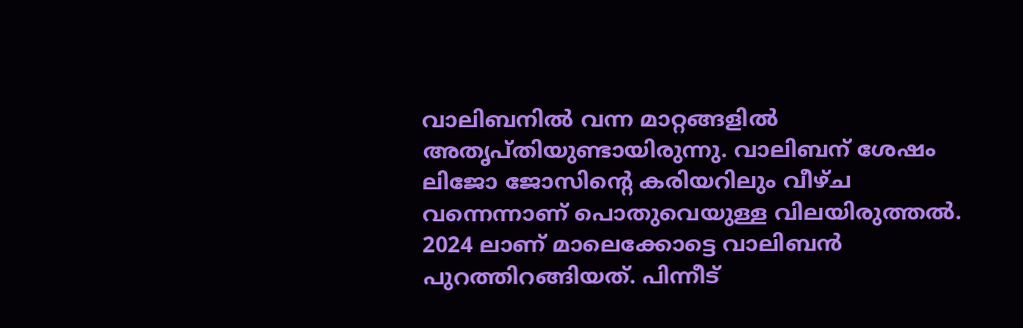വാലിബനിൽ വന്ന മാറ്റങ്ങളിൽ അതൃപ്തിയുണ്ടായിരുന്നു. വാലിബന് ശേഷം ലിജോ ജോസിന്റെ കരിയറിലും വീഴ്ച വന്നെന്നാണ് പൊതുവെയുള്ള വിലയിരുത്തൽ. 2024 ലാണ് മാലെക്കോട്ടെ വാലിബൻ പുറത്തിറങ്ങിയത്. പിന്നീട്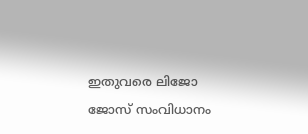ഇതുവരെ ലിജോ ജോസ് സംവിധാനം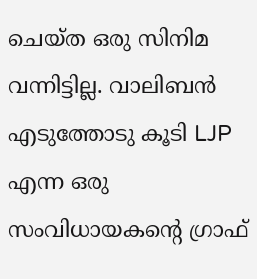ചെയ്ത ഒരു സിനിമ വന്നിട്ടില്ല. വാലിബൻ എടുത്തോടു കൂടി LJP എന്ന ഒരു സംവിധായകന്റെ ഗ്രാഫ്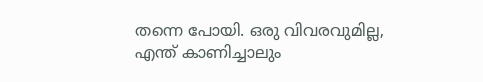തന്നെ പോയി. ഒരു വിവരവുമില്ല, എന്ത് കാണിച്ചാലും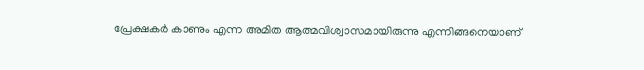പ്രേക്ഷകർ കാണും എന്ന അമിത ആത്മവിശ്വാസമായിരുന്നു എന്നിങ്ങനെയാണ്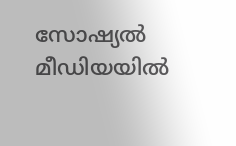സോഷ്യൽ മീഡിയയിൽ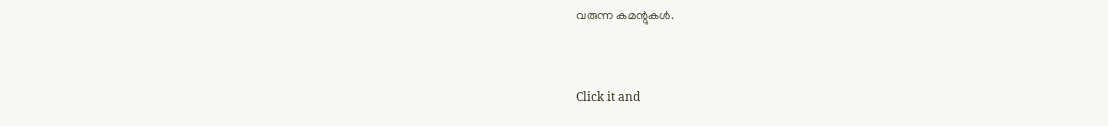വരുന്ന കമന്റുകൾ.


Click it and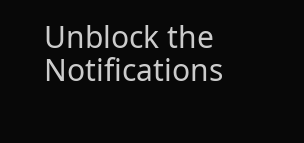Unblock the Notifications